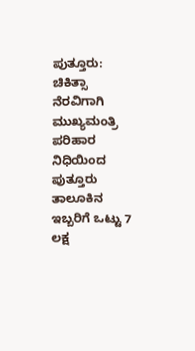ಪುತ್ತೂರು: ಚಿಕಿತ್ಸಾ ನೆರವಿಗಾಗಿ ಮುಖ್ಯಮಂತ್ರಿ ಪರಿಹಾರ ನಿಧಿಯಿಂದ ಪುತ್ತೂರು ತಾಲೂಕಿನ ಇಬ್ಬರಿಗೆ ಒಟ್ಟು 7 ಲಕ್ಷ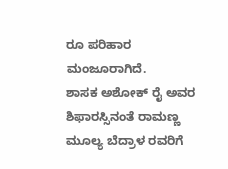ರೂ ಪರಿಹಾರ ಮಂಜೂರಾಗಿದೆ.
ಶಾಸಕ ಅಶೋಕ್ ರೈ ಅವರ ಶಿಫಾರಸ್ಸಿನಂತೆ ರಾಮಣ್ಣ ಮೂಲ್ಯ ಬೆದ್ರಾಳ ರವರಿಗೆ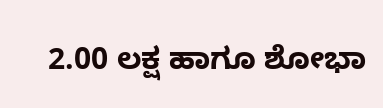2.00 ಲಕ್ಷ ಹಾಗೂ ಶೋಭಾ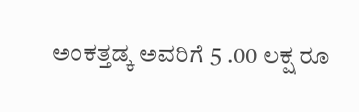ಅಂಕತ್ತಡ್ಕ ಅವರಿಗೆ 5 .00 ಲಕ್ಷ ರೂ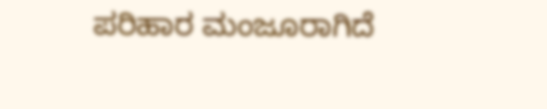ಪರಿಹಾರ ಮಂಜೂರಾಗಿದೆ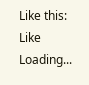Like this:
Like Loading...